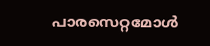പാരസെറ്റമോൾ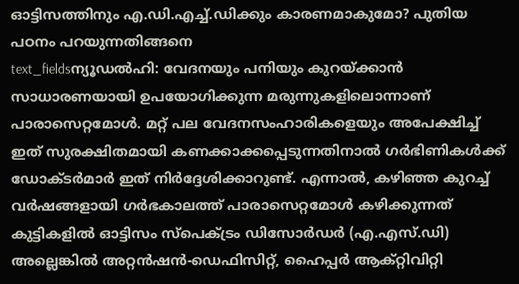ഓട്ടിസത്തിനും എ.ഡി.എച്ച്.ഡിക്കും കാരണമാകുമോ? പുതിയ പഠനം പറയുന്നതിങ്ങനെ
text_fieldsന്യൂഡൽഹി: വേദനയും പനിയും കുറയ്ക്കാൻ സാധാരണയായി ഉപയോഗിക്കുന്ന മരുന്നുകളിലൊന്നാണ് പാരാസെറ്റമോൾ. മറ്റ് പല വേദനസംഹാരികളെയും അപേക്ഷിച്ച് ഇത് സുരക്ഷിതമായി കണക്കാക്കപ്പെടുന്നതിനാൽ ഗർഭിണികൾക്ക് ഡോക്ടർമാർ ഇത് നിർദ്ദേശിക്കാറുണ്ട്. എന്നാൽ, കഴിഞ്ഞ കുറച്ച് വർഷങ്ങളായി ഗർഭകാലത്ത് പാരാസെറ്റമോൾ കഴിക്കുന്നത് കുട്ടികളിൽ ഓട്ടിസം സ്പെക്ട്രം ഡിസോർഡർ (എ.എസ്.ഡി) അല്ലെങ്കിൽ അറ്റൻഷൻ-ഡെഫിസിറ്റ്, ഹൈപ്പർ ആക്റ്റിവിറ്റി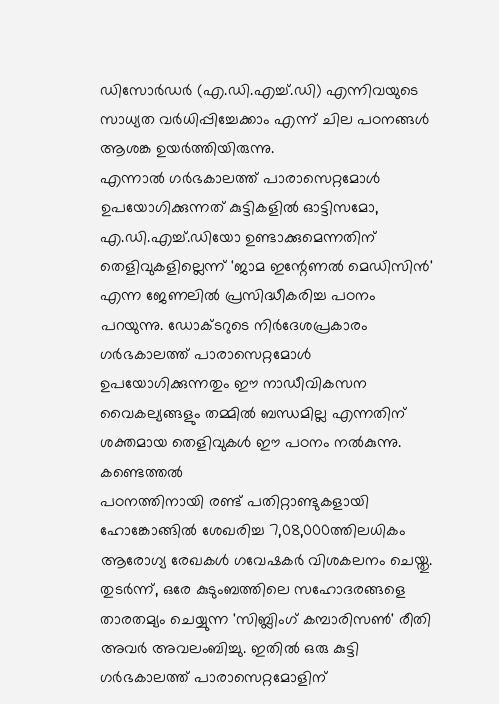ഡിസോർഡർ (എ.ഡി.എച്ച്.ഡി) എന്നിവയുടെ സാധ്യത വർധിപ്പിച്ചേക്കാം എന്ന് ചില പഠനങ്ങൾ ആശങ്ക ഉയർത്തിയിരുന്നു.
എന്നാൽ ഗർഭകാലത്ത് പാരാസെറ്റമോൾ ഉപയോഗിക്കുന്നത് കുട്ടികളിൽ ഓട്ടിസമോ, എ.ഡി.എച്ച്.ഡിയോ ഉണ്ടാക്കുമെന്നതിന് തെളിവുകളില്ലെന്ന് 'ജാമ ഇന്റേണൽ മെഡിസിൻ' എന്ന ജേണലിൽ പ്രസിദ്ധീകരിച്ച പഠനം പറയുന്നു. ഡോക്ടറുടെ നിർദേശപ്രകാരം ഗർഭകാലത്ത് പാരാസെറ്റമോൾ ഉപയോഗിക്കുന്നതും ഈ നാഡീവികസന വൈകല്യങ്ങളും തമ്മിൽ ബന്ധമില്ല എന്നതിന് ശക്തമായ തെളിവുകൾ ഈ പഠനം നൽകുന്നു.
കണ്ടെത്തൽ
പഠനത്തിനായി രണ്ട് പതിറ്റാണ്ടുകളായി ഹോങ്കോങ്ങിൽ ശേഖരിച്ച 7,08,000ത്തിലധികം ആരോഗ്യ രേഖകൾ ഗവേഷകർ വിശകലനം ചെയ്തു. തുടർന്ന്, ഒരേ കുടുംബത്തിലെ സഹോദരങ്ങളെ താരതമ്യം ചെയ്യുന്ന 'സിബ്ലിംഗ് കമ്പാരിസൺ' രീതി അവർ അവലംബിച്ചു. ഇതിൽ ഒരു കുട്ടി ഗർഭകാലത്ത് പാരാസെറ്റമോളിന്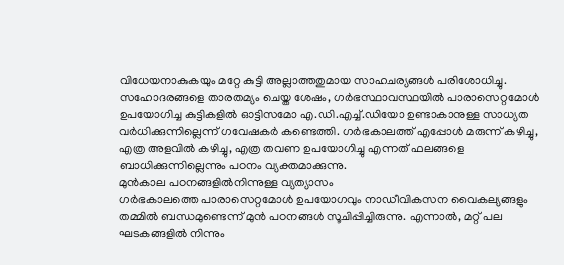വിധേയനാകുകയും മറ്റേ കുട്ടി അല്ലാത്തതുമായ സാഹചര്യങ്ങൾ പരിശോധിച്ചു.
സഹോദരങ്ങളെ താരതമ്യം ചെയ്ത ശേഷം, ഗർഭസ്ഥാവസ്ഥയിൽ പാരാസെറ്റമോൾ ഉപയോഗിച്ച കുട്ടികളിൽ ഓട്ടിസമോ എ.ഡി.എച്ച്.ഡിയോ ഉണ്ടാകാനുള്ള സാധ്യത വർധിക്കുന്നില്ലെന്ന് ഗവേഷകർ കണ്ടെത്തി. ഗർഭകാലത്ത് എപ്പോൾ മരുന്ന് കഴിച്ചു, എത്ര അളവിൽ കഴിച്ചു, എത്ര തവണ ഉപയോഗിച്ചു എന്നത് ഫലങ്ങളെ ബാധിക്കുന്നില്ലെന്നും പഠനം വ്യക്തമാക്കുന്നു.
മുൻകാല പഠനങ്ങളിൽനിന്നുള്ള വ്യത്യാസം
ഗർഭകാലത്തെ പാരാസെറ്റമോൾ ഉപയോഗവും നാഡീവികസന വൈകല്യങ്ങളും തമ്മിൽ ബന്ധമുണ്ടെന്ന് മുൻ പഠനങ്ങൾ സൂചിപ്പിച്ചിരുന്നു. എന്നാൽ, മറ്റ് പല ഘടകങ്ങളിൽ നിന്നും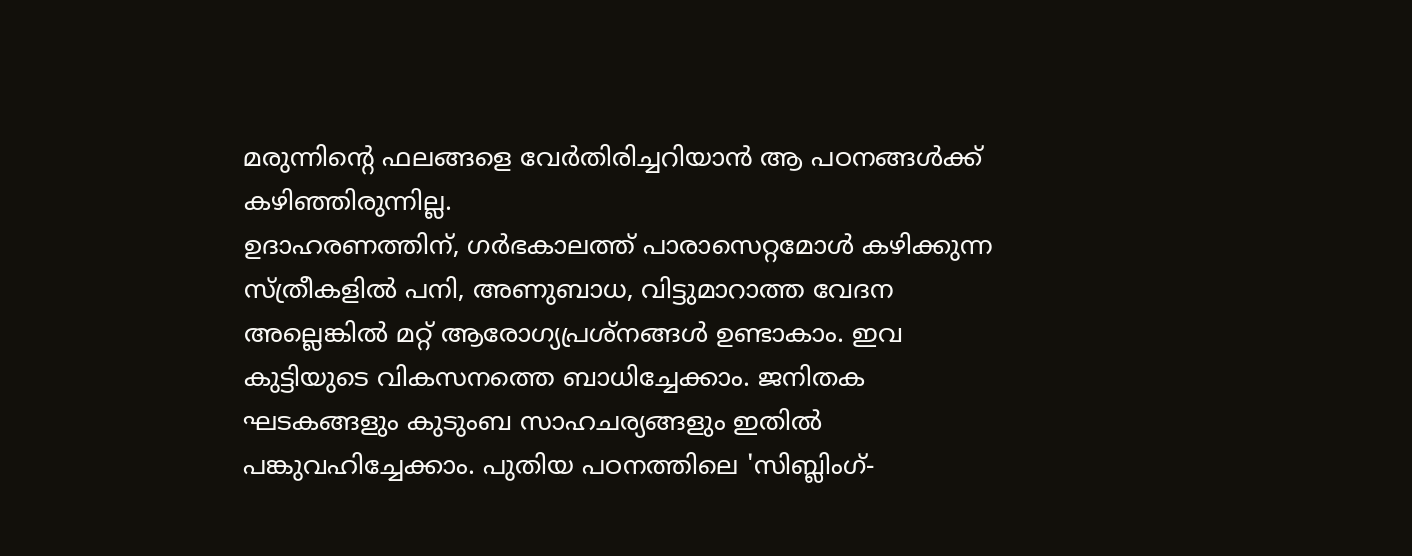മരുന്നിന്റെ ഫലങ്ങളെ വേർതിരിച്ചറിയാൻ ആ പഠനങ്ങൾക്ക് കഴിഞ്ഞിരുന്നില്ല.
ഉദാഹരണത്തിന്, ഗർഭകാലത്ത് പാരാസെറ്റമോൾ കഴിക്കുന്ന സ്ത്രീകളിൽ പനി, അണുബാധ, വിട്ടുമാറാത്ത വേദന അല്ലെങ്കിൽ മറ്റ് ആരോഗ്യപ്രശ്നങ്ങൾ ഉണ്ടാകാം. ഇവ കുട്ടിയുടെ വികസനത്തെ ബാധിച്ചേക്കാം. ജനിതക ഘടകങ്ങളും കുടുംബ സാഹചര്യങ്ങളും ഇതിൽ പങ്കുവഹിച്ചേക്കാം. പുതിയ പഠനത്തിലെ 'സിബ്ലിംഗ്-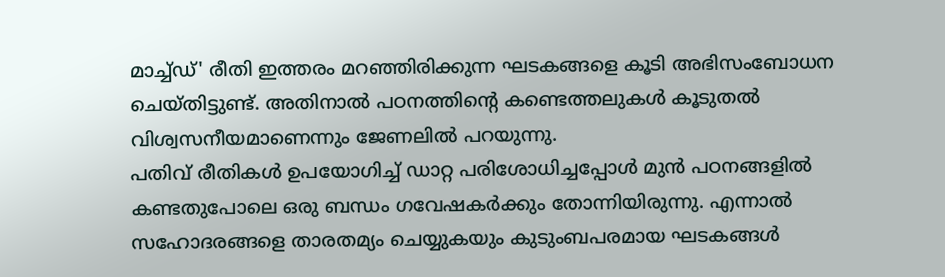മാച്ച്ഡ്' രീതി ഇത്തരം മറഞ്ഞിരിക്കുന്ന ഘടകങ്ങളെ കൂടി അഭിസംബോധന ചെയ്തിട്ടുണ്ട്. അതിനാൽ പഠനത്തിന്റെ കണ്ടെത്തലുകൾ കൂടുതൽ വിശ്വസനീയമാണെന്നും ജേണലിൽ പറയുന്നു.
പതിവ് രീതികൾ ഉപയോഗിച്ച് ഡാറ്റ പരിശോധിച്ചപ്പോൾ മുൻ പഠനങ്ങളിൽ കണ്ടതുപോലെ ഒരു ബന്ധം ഗവേഷകർക്കും തോന്നിയിരുന്നു. എന്നാൽ സഹോദരങ്ങളെ താരതമ്യം ചെയ്യുകയും കുടുംബപരമായ ഘടകങ്ങൾ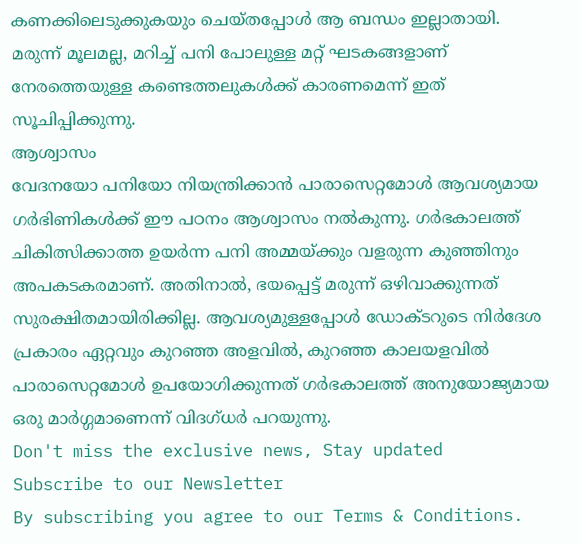കണക്കിലെടുക്കുകയും ചെയ്തപ്പോൾ ആ ബന്ധം ഇല്ലാതായി. മരുന്ന് മൂലമല്ല, മറിച്ച് പനി പോലുള്ള മറ്റ് ഘടകങ്ങളാണ് നേരത്തെയുള്ള കണ്ടെത്തലുകൾക്ക് കാരണമെന്ന് ഇത് സൂചിപ്പിക്കുന്നു.
ആശ്വാസം
വേദനയോ പനിയോ നിയന്ത്രിക്കാൻ പാരാസെറ്റമോൾ ആവശ്യമായ ഗർഭിണികൾക്ക് ഈ പഠനം ആശ്വാസം നൽകുന്നു. ഗർഭകാലത്ത് ചികിത്സിക്കാത്ത ഉയർന്ന പനി അമ്മയ്ക്കും വളരുന്ന കുഞ്ഞിനും അപകടകരമാണ്. അതിനാൽ, ഭയപ്പെട്ട് മരുന്ന് ഒഴിവാക്കുന്നത് സുരക്ഷിതമായിരിക്കില്ല. ആവശ്യമുള്ളപ്പോൾ ഡോക്ടറുടെ നിർദേശ പ്രകാരം ഏറ്റവും കുറഞ്ഞ അളവിൽ, കുറഞ്ഞ കാലയളവിൽ പാരാസെറ്റമോൾ ഉപയോഗിക്കുന്നത് ഗർഭകാലത്ത് അനുയോജ്യമായ ഒരു മാർഗ്ഗമാണെന്ന് വിദഗ്ധർ പറയുന്നു.
Don't miss the exclusive news, Stay updated
Subscribe to our Newsletter
By subscribing you agree to our Terms & Conditions.